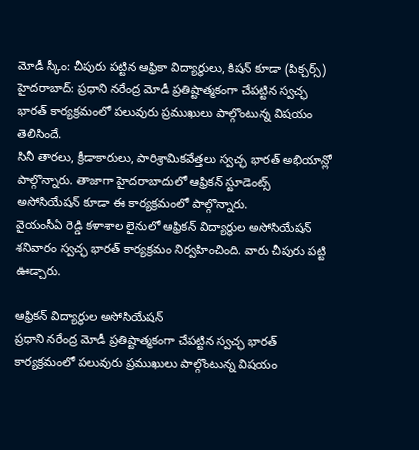మోడీ స్కీం: చీపురు పట్టిన ఆఫ్రికా విద్యార్థులు, కిషన్ కూడా (పిక్చర్స్)
హైదరాబాద్: ప్రధాని నరేంద్ర మోడీ ప్రతిష్టాత్మకంగా చేపట్టిన స్వచ్ఛ భారత్ కార్యక్రమంలో పలువురు ప్రముఖులు పాల్గొంటున్న విషయం తెలిసిందే.
సినీ తారలు, క్రీడాకారులు, పారిశ్రామికవేత్తలు స్వచ్ఛ భారత్ అభియాన్లో పాల్గొన్నారు. తాజాగా హైదరాబాదులో ఆఫ్రికన్ స్టూడెంట్స్ అసోసియేషన్ కూడా ఈ కార్యక్రమంలో పాల్గొన్నారు.
వైయంసీఏ రెడ్డి కళాశాల లైనులో ఆఫ్రికన్ విద్యార్థుల అసోసియేషన్ శనివారం స్వచ్ఛ భారత్ కార్యక్రమం నిర్వహించింది. వారు చీపురు పట్టి ఊడ్చారు.

ఆఫ్రికన్ విద్యార్థుల అసోసియేషన్
ప్రధాని నరేంద్ర మోడీ ప్రతిష్టాత్మకంగా చేపట్టిన స్వచ్ఛ భారత్ కార్యక్రమంలో పలువురు ప్రముఖులు పాల్గొంటున్న విషయం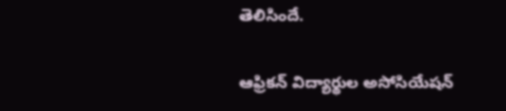తెలిసిందే.

ఆఫ్రికన్ విద్యార్థుల అసోసియేషన్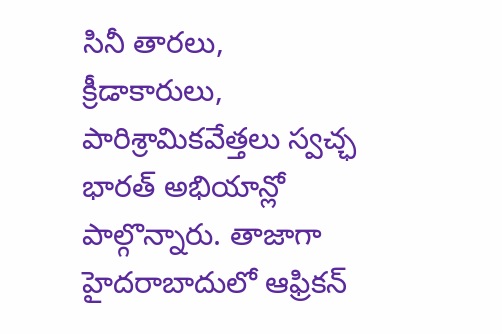సినీ తారలు, క్రీడాకారులు, పారిశ్రామికవేత్తలు స్వచ్ఛ భారత్ అభియాన్లో పాల్గొన్నారు. తాజాగా హైదరాబాదులో ఆఫ్రికన్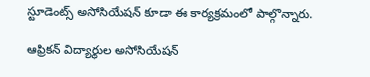స్టూడెంట్స్ అసోసియేషన్ కూడా ఈ కార్యక్రమంలో పాల్గొన్నారు.

ఆఫ్రికన్ విద్యార్థుల అసోసియేషన్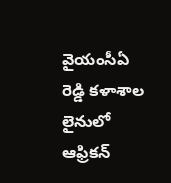వైయంసీఏ రెడ్డి కళాశాల లైనులో ఆఫ్రికన్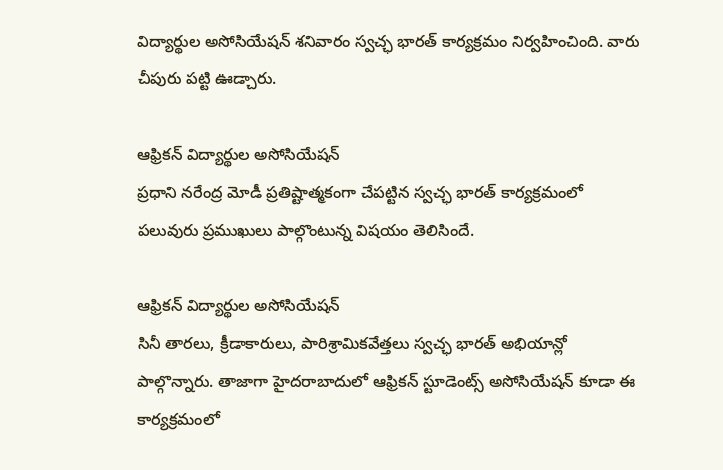విద్యార్థుల అసోసియేషన్ శనివారం స్వచ్ఛ భారత్ కార్యక్రమం నిర్వహించింది. వారు చీపురు పట్టి ఊడ్చారు.

ఆఫ్రికన్ విద్యార్థుల అసోసియేషన్
ప్రధాని నరేంద్ర మోడీ ప్రతిష్టాత్మకంగా చేపట్టిన స్వచ్ఛ భారత్ కార్యక్రమంలో పలువురు ప్రముఖులు పాల్గొంటున్న విషయం తెలిసిందే.

ఆఫ్రికన్ విద్యార్థుల అసోసియేషన్
సినీ తారలు, క్రీడాకారులు, పారిశ్రామికవేత్తలు స్వచ్ఛ భారత్ అభియాన్లో పాల్గొన్నారు. తాజాగా హైదరాబాదులో ఆఫ్రికన్ స్టూడెంట్స్ అసోసియేషన్ కూడా ఈ కార్యక్రమంలో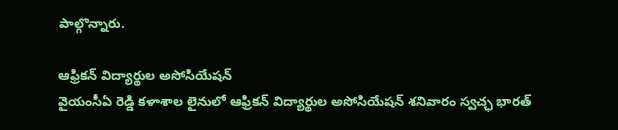పాల్గొన్నారు.

ఆఫ్రికన్ విద్యార్థుల అసోసియేషన్
వైయంసీఏ రెడ్డి కళాశాల లైనులో ఆఫ్రికన్ విద్యార్థుల అసోసియేషన్ శనివారం స్వచ్ఛ భారత్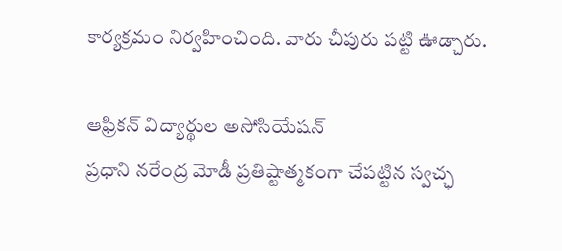కార్యక్రమం నిర్వహించింది. వారు చీపురు పట్టి ఊడ్చారు.

ఆఫ్రికన్ విద్యార్థుల అసోసియేషన్
ప్రధాని నరేంద్ర మోడీ ప్రతిష్టాత్మకంగా చేపట్టిన స్వచ్ఛ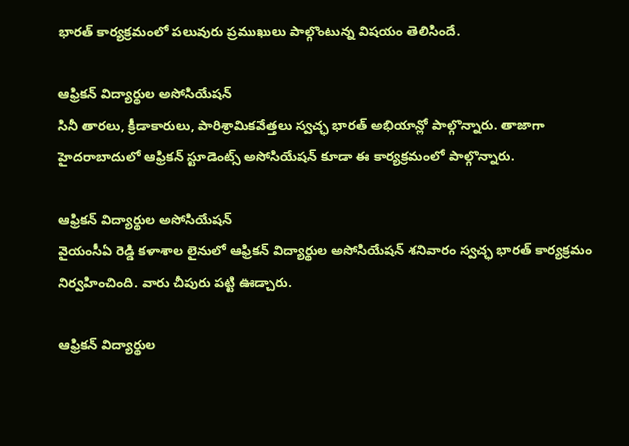భారత్ కార్యక్రమంలో పలువురు ప్రముఖులు పాల్గొంటున్న విషయం తెలిసిందే.

ఆఫ్రికన్ విద్యార్థుల అసోసియేషన్
సినీ తారలు, క్రీడాకారులు, పారిశ్రామికవేత్తలు స్వచ్ఛ భారత్ అభియాన్లో పాల్గొన్నారు. తాజాగా హైదరాబాదులో ఆఫ్రికన్ స్టూడెంట్స్ అసోసియేషన్ కూడా ఈ కార్యక్రమంలో పాల్గొన్నారు.

ఆఫ్రికన్ విద్యార్థుల అసోసియేషన్
వైయంసీఏ రెడ్డి కళాశాల లైనులో ఆఫ్రికన్ విద్యార్థుల అసోసియేషన్ శనివారం స్వచ్ఛ భారత్ కార్యక్రమం నిర్వహించింది. వారు చీపురు పట్టి ఊడ్చారు.

ఆఫ్రికన్ విద్యార్థుల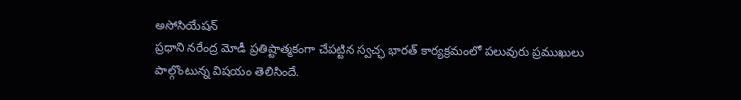అసోసియేషన్
ప్రధాని నరేంద్ర మోడీ ప్రతిష్టాత్మకంగా చేపట్టిన స్వచ్ఛ భారత్ కార్యక్రమంలో పలువురు ప్రముఖులు పాల్గొంటున్న విషయం తెలిసిందే.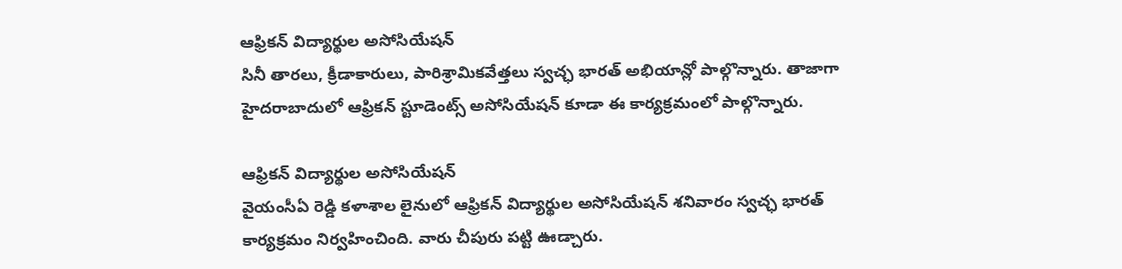ఆఫ్రికన్ విద్యార్థుల అసోసియేషన్
సినీ తారలు, క్రీడాకారులు, పారిశ్రామికవేత్తలు స్వచ్ఛ భారత్ అభియాన్లో పాల్గొన్నారు. తాజాగా హైదరాబాదులో ఆఫ్రికన్ స్టూడెంట్స్ అసోసియేషన్ కూడా ఈ కార్యక్రమంలో పాల్గొన్నారు.

ఆఫ్రికన్ విద్యార్థుల అసోసియేషన్
వైయంసీఏ రెడ్డి కళాశాల లైనులో ఆఫ్రికన్ విద్యార్థుల అసోసియేషన్ శనివారం స్వచ్ఛ భారత్ కార్యక్రమం నిర్వహించింది. వారు చీపురు పట్టి ఊడ్చారు.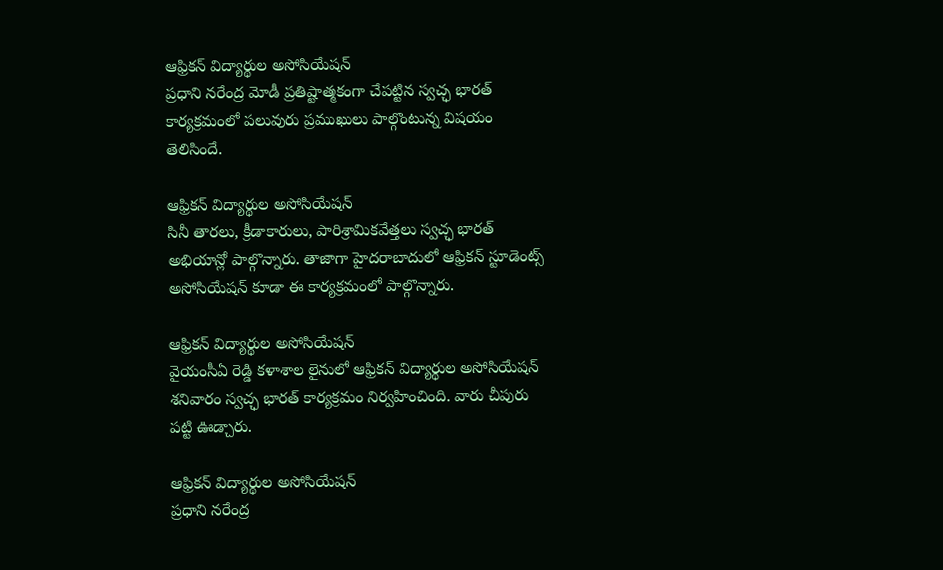ఆఫ్రికన్ విద్యార్థుల అసోసియేషన్
ప్రధాని నరేంద్ర మోడీ ప్రతిష్టాత్మకంగా చేపట్టిన స్వచ్ఛ భారత్ కార్యక్రమంలో పలువురు ప్రముఖులు పాల్గొంటున్న విషయం తెలిసిందే.

ఆఫ్రికన్ విద్యార్థుల అసోసియేషన్
సినీ తారలు, క్రీడాకారులు, పారిశ్రామికవేత్తలు స్వచ్ఛ భారత్ అభియాన్లో పాల్గొన్నారు. తాజాగా హైదరాబాదులో ఆఫ్రికన్ స్టూడెంట్స్ అసోసియేషన్ కూడా ఈ కార్యక్రమంలో పాల్గొన్నారు.

ఆఫ్రికన్ విద్యార్థుల అసోసియేషన్
వైయంసీఏ రెడ్డి కళాశాల లైనులో ఆఫ్రికన్ విద్యార్థుల అసోసియేషన్ శనివారం స్వచ్ఛ భారత్ కార్యక్రమం నిర్వహించింది. వారు చీపురు పట్టి ఊడ్చారు.

ఆఫ్రికన్ విద్యార్థుల అసోసియేషన్
ప్రధాని నరేంద్ర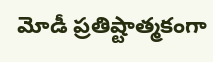మోడీ ప్రతిష్టాత్మకంగా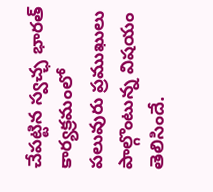చేపట్టిన స్వచ్ఛ భారత్ కార్యక్రమంలో పలువురు ప్రముఖులు పాల్గొంటున్న విషయం తెలిసిందే.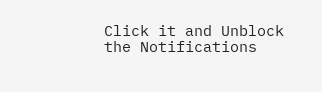Click it and Unblock the Notifications